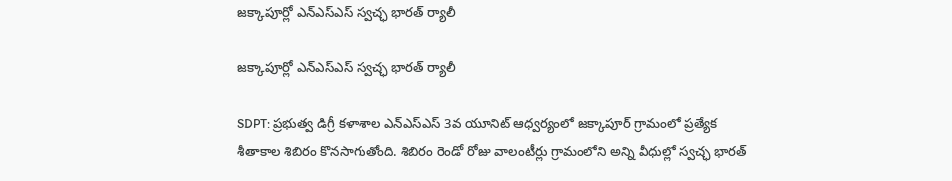జక్కాపూర్లో ఎన్ఎస్ఎస్ స్వచ్ఛ భారత్ ర్యాలీ

జక్కాపూర్లో ఎన్ఎస్ఎస్ స్వచ్ఛ భారత్ ర్యాలీ

SDPT: ప్రభుత్వ డిగ్రీ కళాశాల ఎన్ఎస్ఎస్ 3వ యూనిట్ ఆధ్వర్యంలో జక్కాపూర్ గ్రామంలో ప్రత్యేక శీతాకాల శిబిరం కొనసాగుతోంది. శిబిరం రెండో రోజు వాలంటీర్లు గ్రామంలోని అన్ని వీధుల్లో స్వచ్ఛ భారత్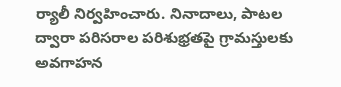ర్యాలీ నిర్వహించారు. నినాదాలు, పాటల ద్వారా పరిసరాల పరిశుభ్రతపై గ్రామస్తులకు అవగాహన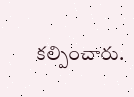కల్పించారు.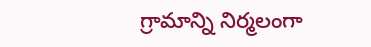గ్రామాన్ని నిర్మలంగా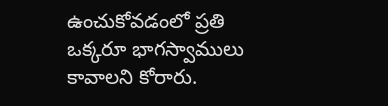ఉంచుకోవడంలో ప్రతి ఒక్కరూ భాగస్వాములు కావాలని కోరారు.